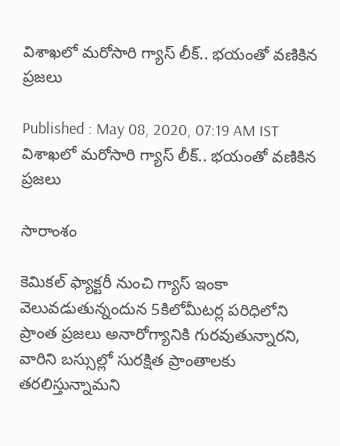విశాఖలో మరోసారి గ్యాస్ లీక్.. భయంతో వణికిన ప్రజలు

Published : May 08, 2020, 07:19 AM IST
విశాఖలో మరోసారి గ్యాస్ లీక్.. భయంతో వణికిన ప్రజలు

సారాంశం

కెమికల్ ఫ్యాక్టరీ నుంచి గ్యాస్ ఇంకా వెలువడుతున్నందున 5కిలోమీటర్ల పరిధిలోని ప్రాంత ప్రజలు అనారోగ్యానికి గురవుతున్నారని, వారిని బస్సుల్లో సురక్షిత ప్రాంతాలకు తరలిస్తున్నామని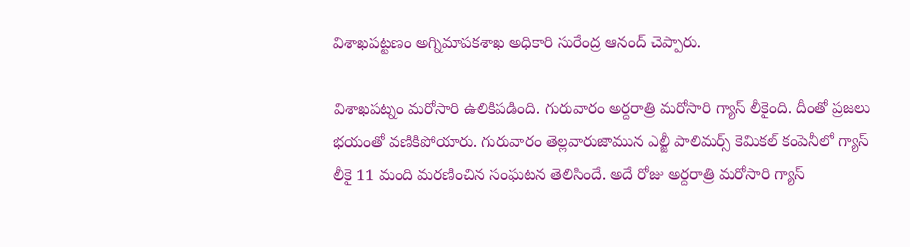విశాఖపట్టణం అగ్నిమాపకశాఖ అధికారి సురేంద్ర ఆనంద్ చెప్పారు.

విశాఖపట్నం మరోసారి ఉలికిపడింది. గురువారం అర్దరాత్రి మరోసారి గ్యాస్ లీకైంది. దీంతో ప్రజలు భయంతో వణికిపోయారు. గురువారం తెల్లవారుజామున ఎల్జీ పాలిమర్స్ కెమికల్ కంపెనీలో గ్యాస్ లీకై 11 మంది మరణించిన సంఘటన తెలిసిందే. అదే రోజు అర్దరాత్రి మరోసారి గ్యాస్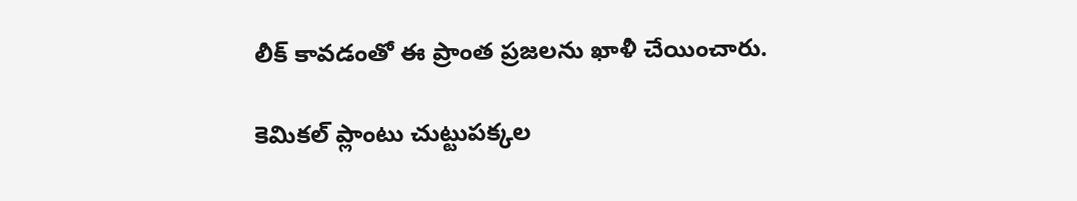లీక్ కావడంతో ఈ ప్రాంత ప్రజలను ఖాళీ చేయించారు.

కెమికల్ ప్లాంటు చుట్టుపక్కల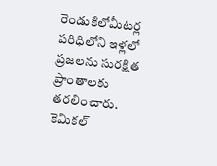రెండుకిలోమీటర్ల పరిధిలోని ఇళ్లలో ప్రజలను సురక్షిత ప్రాంతాలకు తరలించారు. కెమికల్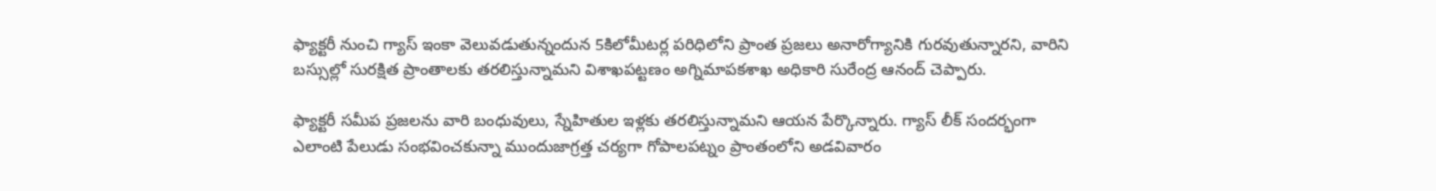ఫ్యాక్టరీ నుంచి గ్యాస్ ఇంకా వెలువడుతున్నందున 5కిలోమీటర్ల పరిధిలోని ప్రాంత ప్రజలు అనారోగ్యానికి గురవుతున్నారని, వారిని బస్సుల్లో సురక్షిత ప్రాంతాలకు తరలిస్తున్నామని విశాఖపట్టణం అగ్నిమాపకశాఖ అధికారి సురేంద్ర ఆనంద్ చెప్పారు.

ఫ్యాక్టరీ సమీప ప్రజలను వారి బంధువులు, స్నేహితుల ఇళ్లకు తరలిస్తున్నామని ఆయన పేర్కొన్నారు. గ్యాస్ లీక్ సందర్భంగా ఎలాంటి పేలుడు సంభవించకున్నా ముందుజాగ్రత్త చర్యగా గోపాలపట్నం ప్రాంతంలోని అడవివారం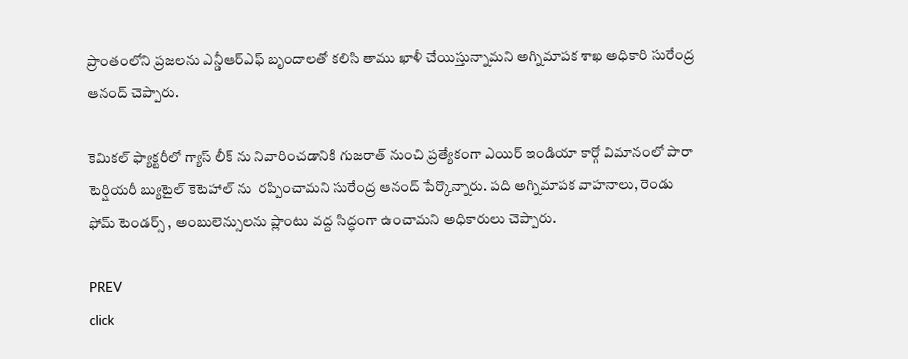ప్రాంతంలోని ప్రజలను ఎన్డీఆర్ఎఫ్ బృందాలతో కలిసి తాము ఖాళీ చేయిస్తున్నామని అగ్నిమాపక శాఖ అధికారి సురేంద్ర ఆనంద్ చెప్పారు.

కెమికల్ ఫ్యాక్టరీలో గ్యాస్ లీక్ ను నివారించడానికి గుజరాత్ నుంచి ప్రత్యేకంగా ఎయిర్ ఇండియా కార్గో విమానంలో పారా టెర్షియరీ బ్యుటైల్ కెటెహాల్ ను  రప్పించామని సురేంద్ర ఆనంద్ పేర్కొన్నారు. పది అగ్నిమాపక వాహనాలు, రెండు ఫోమ్ టెండర్స్ , అంబులెన్సులను ప్లాంటు వద్ద సిద్ధంగా ఉంచామని అధికారులు చెప్పారు.

PREV
click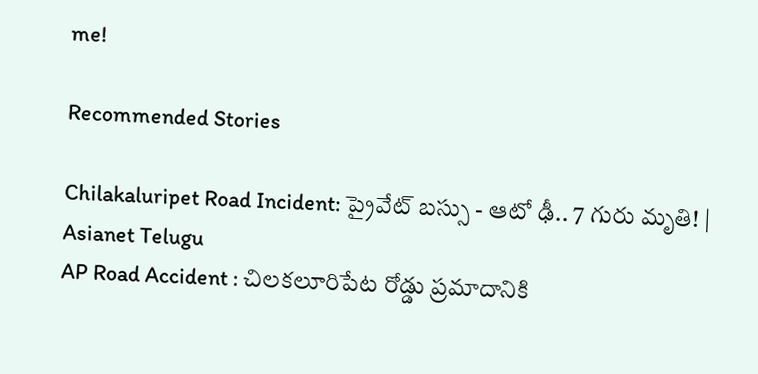me!

Recommended Stories

Chilakaluripet Road Incident: ప్రైవేట్ బస్సు - ఆటో ఢీ.. 7 గురు మృతి! | Asianet Telugu
AP Road Accident : చిలకలూరిపేట రోడ్డు ప్రమాదానికి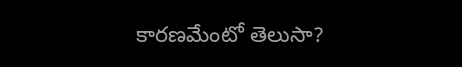కారణమేంటో తెలుసా?